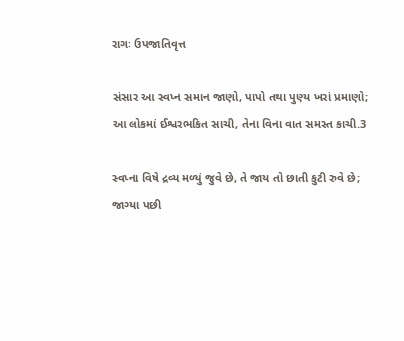રાગઃ ઉપજાતિવૃત્ત

સંસાર આ સ્વપ્ન સમાન જાણો, પાપો તથા પુણ્ય ખરાં પ્રમાણો;
આ લોકમાં ઈશ્વરભકિત સાચી, તેના વિના વાત સમસ્ત કાચી.3

સ્વપ્ના વિષે દ્રવ્ય મળ્યું જુવે છે, તે જાય તો છાતી કુટી રુવે છે;
જાગ્યા પછી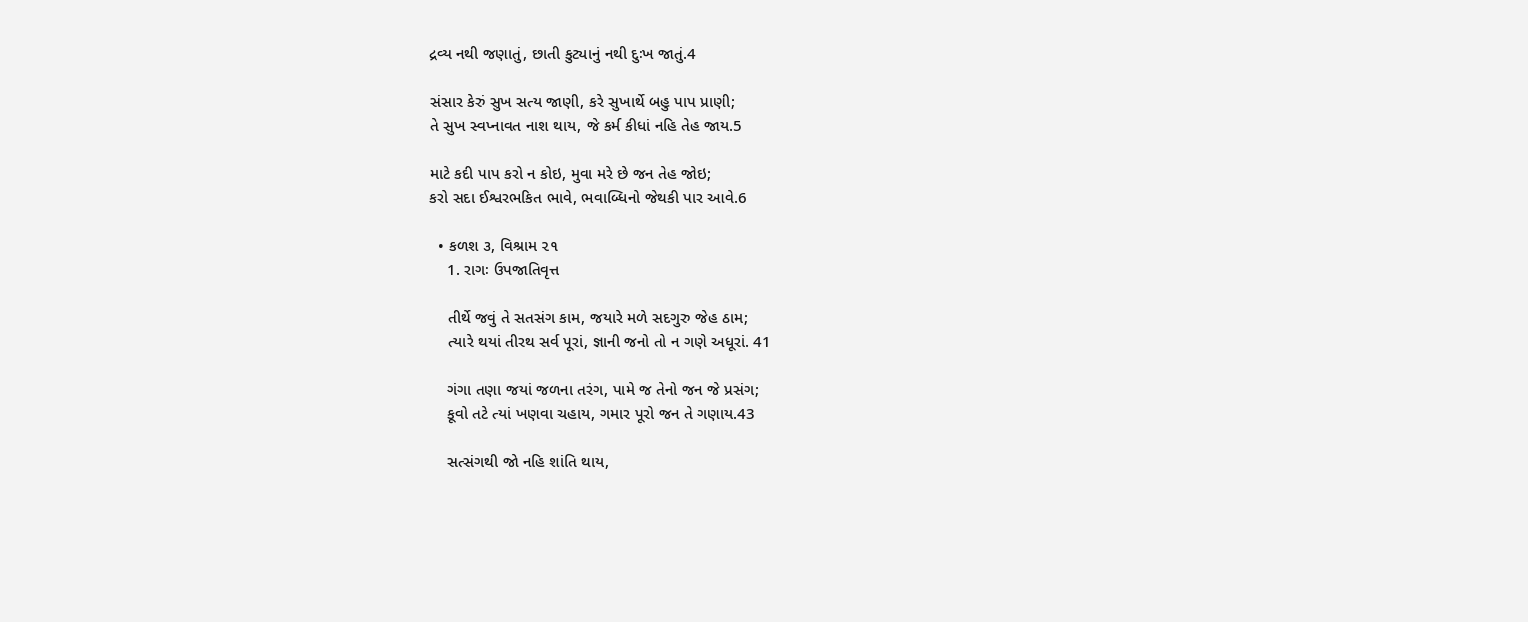દ્રવ્ય નથી જણાતું, છાતી કુટ્યાનું નથી દુઃખ જાતું.4

સંસાર કેરું સુખ સત્ય જાણી, કરે સુખાર્થે બહુ પાપ પ્રાણી;
તે સુખ સ્વપ્નાવત નાશ થાય, જે કર્મ કીધાં નહિ તેહ જાય.5

માટે કદી પાપ કરો ન કોઇ, મુવા મરે છે જન તેહ જોઇ;
કરો સદા ઈશ્વરભકિત ભાવે, ભવાબ્ધિનો જેથકી પાર આવે.6

  • કળશ ૩, વિશ્રામ ૨૧
    1. રાગઃ ઉપજાતિવૃત્ત

    તીર્થે જવું તે સતસંગ કામ, જયારે મળે સદગુરુ જેહ ઠામ;
    ત્યારે થયાં તીરથ સર્વ પૂરાં, જ્ઞાની જનો તો ન ગણે અધૂરાં. 41

    ગંગા તણા જયાં જળના તરંગ, પામે જ તેનો જન જે પ્રસંગ;
    કૂવો તટે ત્યાં ખણવા ચહાય, ગમાર પૂરો જન તે ગણાય.43

    સત્સંગથી જો નહિ શાંતિ થાય,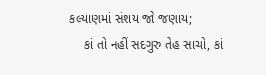કલ્યાણમાં સંશય જો જણાય;
    કાં તો નહીં સદગુરુ તેહ સાચો, કાં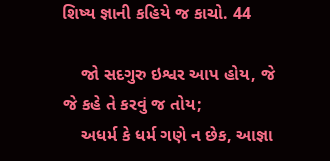શિષ્ય જ્ઞાની કહિયે જ કાચો. 44

    જો સદગુરુ ઇશ્વર આપ હોય, જે જે કહે તે કરવું જ તોય;
    અધર્મ કે ધર્મ ગણે ન છેક, આજ્ઞા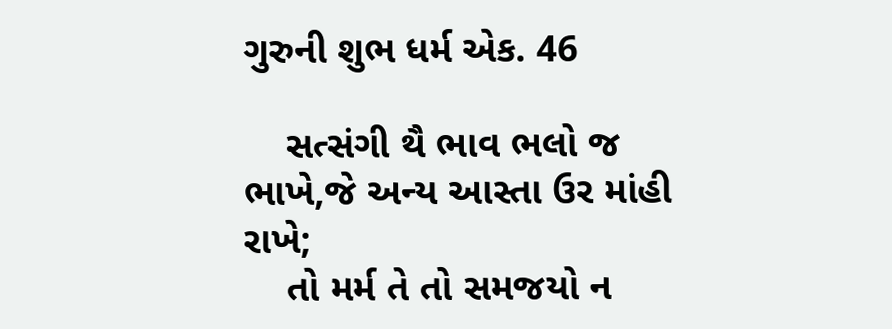ગુરુની શુભ ધર્મ એક. 46

    સત્સંગી થૈ ભાવ ભલો જ ભાખે,જે અન્ય આસ્તા ઉર માંહી રાખે;
    તો મર્મ તે તો સમજયો ન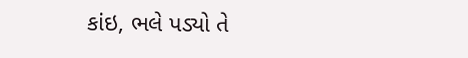કાંઇ, ભલે પડ્યો તે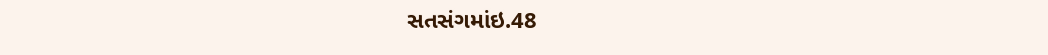સતસંગમાંઇ.48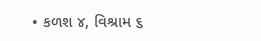• કળશ ૪, વિશ્રામ ૬